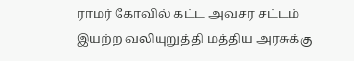ராமர் கோவில் கட்ட அவசர சட்டம் இயற்ற வலியுறுத்தி மத்திய அரசுக்கு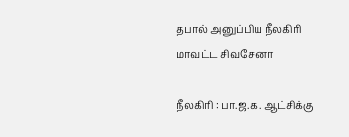தபால் அனுப்பிய நீலகிரி மாவட்ட சிவசேனா

நீலகிரி : பா.ஜ.க. ஆட்சிக்கு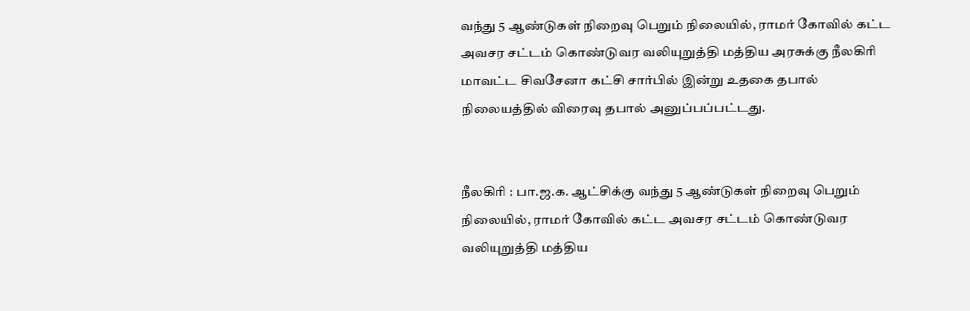வந்து 5 ஆண்டுகள் நிறைவு பெறும் நிலையில், ராமர் கோவில் கட்ட அவசர சட்டம் கொண்டுவர வலியுறுத்தி மத்திய அரசுக்கு நீலகிரி மாவட்ட சிவசேனா கட்சி சார்பில் இன்று உதகை தபால் நிலையத்தில் விரைவு தபால் அனுப்பப்பட்டது.


நீலகிரி : பா.ஜ.க. ஆட்சிக்கு வந்து 5 ஆண்டுகள் நிறைவு பெறும் நிலையில், ராமர் கோவில் கட்ட அவசர சட்டம் கொண்டுவர வலியுறுத்தி மத்திய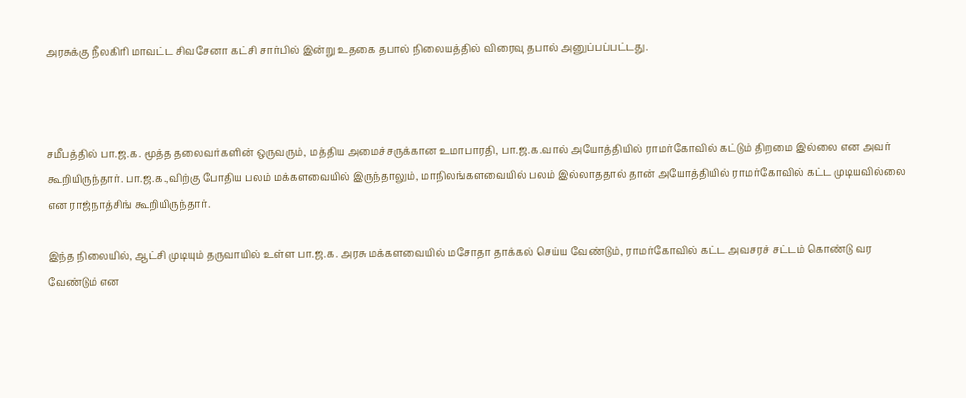அரசுக்கு நீலகிரி மாவட்ட சிவசேனா கட்சி சார்பில் இன்று உதகை தபால் நிலையத்தில் விரைவு தபால் அனுப்பப்பட்டது.



சமீபத்தில் பா.ஜ.க. மூத்த தலைவர்களின் ஒருவரும், மத்திய அமைச்சருக்கான உமாபாரதி, பா.ஜ.க.வால் அயோத்தியில் ராமர்கோவில் கட்டும் திறமை இல்லை என அவர் கூறியிருந்தார். பா.ஜ.க.,விற்கு போதிய பலம் மக்களவையில் இருந்தாலும், மாநிலங்களவையில் பலம் இல்லாததால் தான் அயோத்தியில் ராமர்கோவில் கட்ட முடியவில்லை என ராஜ்நாத்சிங் கூறியிருந்தார்.

இந்த நிலையில், ஆட்சி முடியும் தருவாயில் உள்ள பா.ஜ.க. அரசு மக்களவையில் மசோதா தாக்கல் செய்ய வேண்டும், ராமர்கோவில் கட்ட அவசரச் சட்டம் கொண்டு வர வேண்டும் என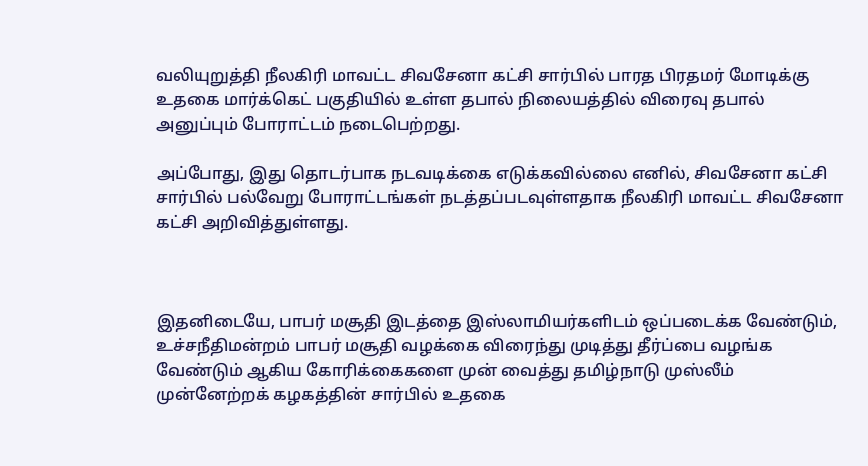வலியுறுத்தி நீலகிரி மாவட்ட சிவசேனா கட்சி சார்பில் பாரத பிரதமர் மோடிக்கு உதகை மார்க்கெட் பகுதியில் உள்ள தபால் நிலையத்தில் விரைவு தபால் அனுப்பும் போராட்டம் நடைபெற்றது.

அப்போது, இது தொடர்பாக நடவடிக்கை எடுக்கவில்லை எனில், சிவசேனா கட்சி சார்பில் பல்வேறு போராட்டங்கள் நடத்தப்படவுள்ளதாக நீலகிரி மாவட்ட சிவசேனா கட்சி அறிவித்துள்ளது.



இதனிடையே, பாபர் மசூதி இடத்தை இஸ்லாமியர்களிடம் ஒப்படைக்க வேண்டும், உச்சநீதிமன்றம் பாபர் மசூதி வழக்கை விரைந்து முடித்து தீர்ப்பை வழங்க வேண்டும் ஆகிய கோரிக்கைகளை முன் வைத்து தமிழ்நாடு முஸ்லீம் முன்னேற்றக் கழகத்தின் சார்பில் உதகை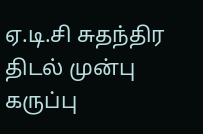ஏ.டி.சி சுதந்திர திடல் முன்பு கருப்பு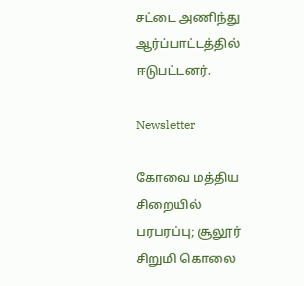சட்டை அணிந்து ஆர்ப்பாட்டத்தில் ஈடுபட்டனர்.

Newsletter

கோவை மத்திய சிறையில் பரபரப்பு; சூலூர் சிறுமி கொலை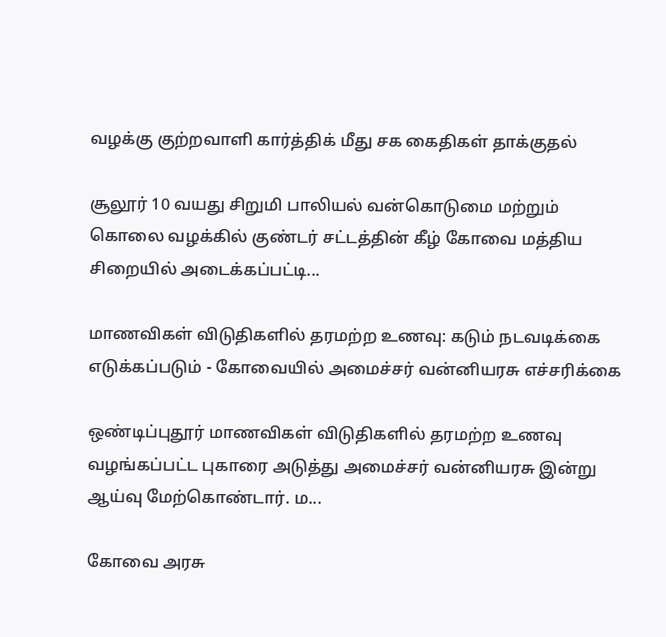வழக்கு குற்றவாளி கார்த்திக் மீது சக கைதிகள் தாக்குதல்

சூலூர் 10 வயது சிறுமி பாலியல் வன்கொடுமை மற்றும் கொலை வழக்கில் குண்டர் சட்டத்தின் கீழ் கோவை மத்திய சிறையில் அடைக்கப்பட்டி...

மாணவிகள் விடுதிகளில் தரமற்ற உணவு: கடும் நடவடிக்கை எடுக்கப்படும் - கோவையில் அமைச்சர் வன்னியரசு எச்சரிக்கை

ஒண்டிப்புதூர் மாணவிகள் விடுதிகளில் தரமற்ற உணவு வழங்கப்பட்ட புகாரை அடுத்து அமைச்சர் வன்னியரசு இன்று ஆய்வு மேற்கொண்டார். ம...

கோவை அரசு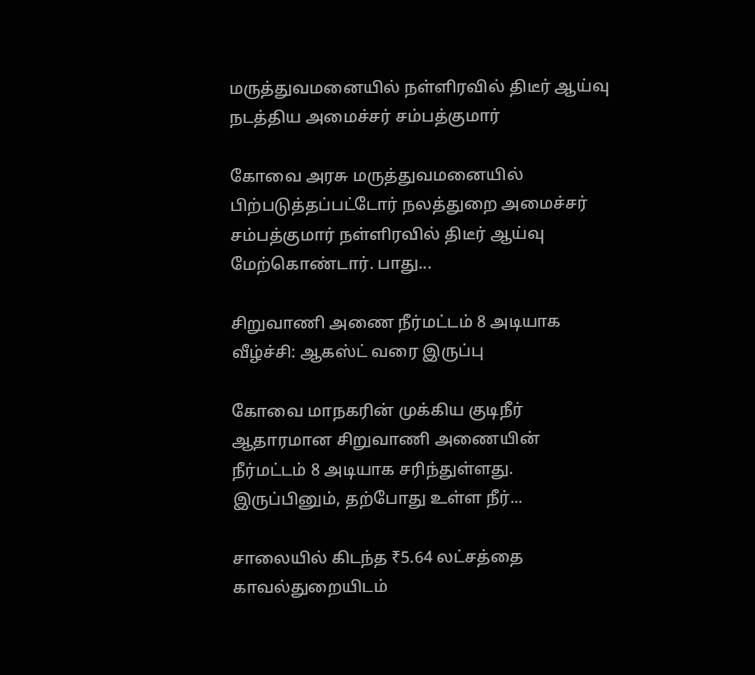மருத்துவமனையில் நள்ளிரவில் திடீர் ஆய்வு நடத்திய அமைச்சர் சம்பத்குமார்

கோவை அரசு மருத்துவமனையில் பிற்படுத்தப்பட்டோர் நலத்துறை அமைச்சர் சம்பத்குமார் நள்ளிரவில் திடீர் ஆய்வு மேற்கொண்டார். பாது...

சிறுவாணி அணை நீர்மட்டம் 8 அடியாக வீழ்ச்சி: ஆகஸ்ட் வரை இருப்பு

கோவை மாநகரின் முக்கிய குடிநீர் ஆதாரமான சிறுவாணி அணையின் நீர்மட்டம் 8 அடியாக சரிந்துள்ளது. இருப்பினும், தற்போது உள்ள நீர்...

சாலையில் கிடந்த ₹5.64 லட்சத்தை காவல்துறையிடம்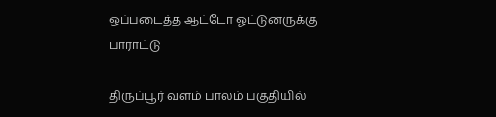ஒப்படைத்த ஆட்டோ ஓட்டுனருக்கு பாராட்டு

திருப்பூர் வளம் பாலம் பகுதியில்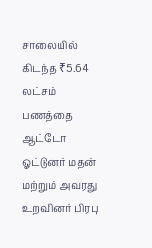சாலையில் கிடந்த ₹5.64 லட்சம் பணத்தை ஆட்டோ ஓட்டுனர் மதன் மற்றும் அவரது உறவினர் பிரபு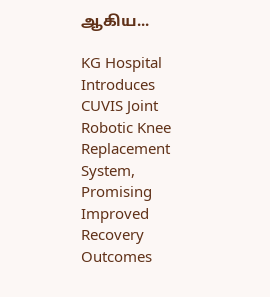ஆகிய...

KG Hospital Introduces CUVIS Joint Robotic Knee Replacement System, Promising Improved Recovery Outcomes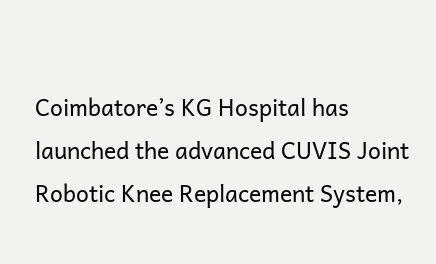Coimbatore’s KG Hospital has launched the advanced CUVIS Joint Robotic Knee Replacement System,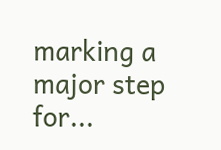marking a major step for...